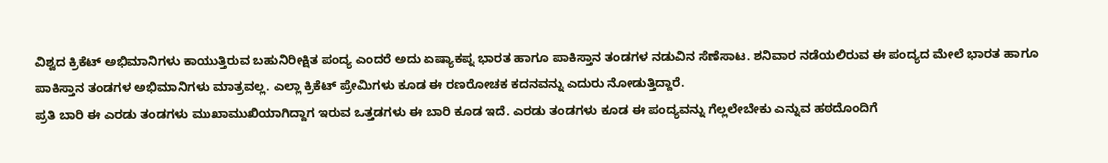ವಿಶ್ವದ ಕ್ರಿಕೆಟ್ ಅಭಿಮಾನಿಗಳು ಕಾಯುತ್ತಿರುವ ಬಹುನಿರೀಕ್ಷಿತ ಪಂದ್ಯ ಎಂದರೆ ಅದು ಏಷ್ಯಾಕಪ್ನ ಭಾರತ ಹಾಗೂ ಪಾಕಿಸ್ತಾನ ತಂಡಗಳ ನಡುವಿನ ಸೆಣೆಸಾಟ. ಶನಿವಾರ ನಡೆಯಲಿರುವ ಈ ಪಂದ್ಯದ ಮೇಲೆ ಭಾರತ ಹಾಗೂ ಪಾಕಿಸ್ತಾನ ತಂಡಗಳ ಅಭಿಮಾನಿಗಳು ಮಾತ್ರವಲ್ಲ. ಎಲ್ಲಾ ಕ್ರಿಕೆಟ್ ಪ್ರೇಮಿಗಳು ಕೂಡ ಈ ರಣರೋಚಕ ಕದನವನ್ನು ಎದುರು ನೋಡುತ್ತಿದ್ದಾರೆ.
ಪ್ರತಿ ಬಾರಿ ಈ ಎರಡು ತಂಡಗಳು ಮುಖಾಮುಖಿಯಾಗಿದ್ದಾಗ ಇರುವ ಒತ್ತಡಗಳು ಈ ಬಾರಿ ಕೂಡ ಇದೆ. ಎರಡು ತಂಡಗಳು ಕೂಡ ಈ ಪಂದ್ಯವನ್ನು ಗೆಲ್ಲಲೇಬೇಕು ಎನ್ನುವ ಹಠದೊಂದಿಗೆ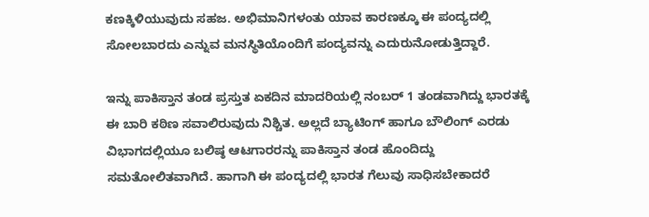ಕಣಕ್ಕಿಳಿಯುವುದು ಸಹಜ. ಅಭಿಮಾನಿಗಳಂತು ಯಾವ ಕಾರಣಕ್ಕೂ ಈ ಪಂದ್ಯದಲ್ಲಿ ಸೋಲಬಾರದು ಎನ್ನುವ ಮನಸ್ಥಿತಿಯೊಂದಿಗೆ ಪಂದ್ಯವನ್ನು ಎದುರುನೋಡುತ್ತಿದ್ದಾರೆ.

ಇನ್ನು ಪಾಕಿಸ್ತಾನ ತಂಡ ಪ್ರಸ್ತುತ ಏಕದಿನ ಮಾದರಿಯಲ್ಲಿ ನಂಬರ್ 1 ತಂಡವಾಗಿದ್ದು ಭಾರತಕ್ಕೆ ಈ ಬಾರಿ ಕಠಿಣ ಸವಾಲಿರುವುದು ನಿಶ್ಚಿತ. ಅಲ್ಲದೆ ಬ್ಯಾಟಿಂಗ್ ಹಾಗೂ ಬೌಲಿಂಗ್ ಎರಡು ವಿಭಾಗದಲ್ಲಿಯೂ ಬಲಿಷ್ಠ ಆಟಗಾರರನ್ನು ಪಾಕಿಸ್ತಾನ ತಂಡ ಹೊಂದಿದ್ದು ಸಮತೋಲಿತವಾಗಿದೆ. ಹಾಗಾಗಿ ಈ ಪಂದ್ಯದಲ್ಲಿ ಭಾರತ ಗೆಲುವು ಸಾಧಿಸಬೇಕಾದರೆ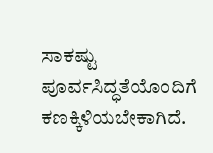ಸಾಕಷ್ಟು ಪೂರ್ವಸಿದ್ಧತೆಯೊಂದಿಗೆ ಕಣಕ್ಕಿಳಿಯಬೇಕಾಗಿದೆ.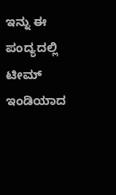ಇನ್ನು ಈ ಪಂದ್ಯದಲ್ಲಿ ಟೀಮ್ ಇಂಡಿಯಾದ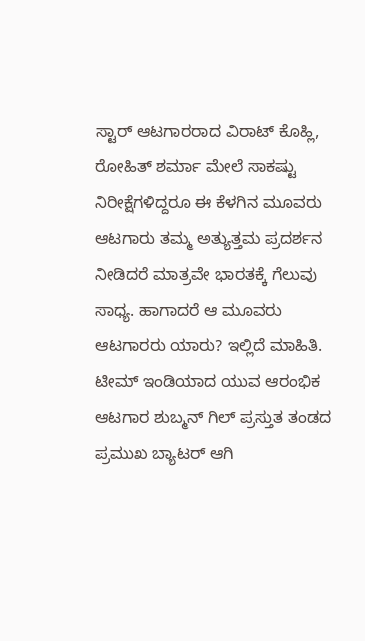ಸ್ಟಾರ್ ಆಟಗಾರರಾದ ವಿರಾಟ್ ಕೊಹ್ಲಿ, ರೋಹಿತ್ ಶರ್ಮಾ ಮೇಲೆ ಸಾಕಷ್ಟು ನಿರೀಕ್ಷೆಗಳಿದ್ದರೂ ಈ ಕೆಳಗಿನ ಮೂವರು ಆಟಗಾರು ತಮ್ಮ ಅತ್ಯುತ್ತಮ ಪ್ರದರ್ಶನ ನೀಡಿದರೆ ಮಾತ್ರವೇ ಭಾರತಕ್ಕೆ ಗೆಲುವು ಸಾಧ್ಯ. ಹಾಗಾದರೆ ಆ ಮೂವರು ಆಟಗಾರರು ಯಾರು? ಇಲ್ಲಿದೆ ಮಾಹಿತಿ.
ಟೀಮ್ ಇಂಡಿಯಾದ ಯುವ ಆರಂಭಿಕ ಆಟಗಾರ ಶುಬ್ಮನ್ ಗಿಲ್ ಪ್ರಸ್ತುತ ತಂಡದ ಪ್ರಮುಖ ಬ್ಯಾಟರ್ ಆಗಿ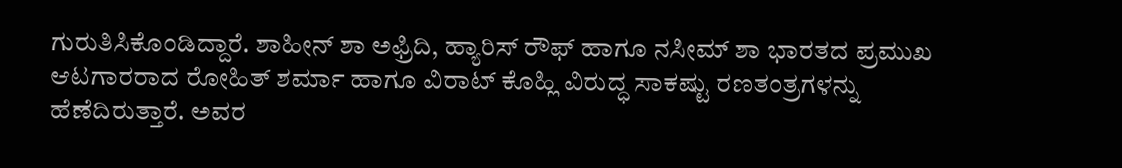ಗುರುತಿಸಿಕೊಂಡಿದ್ದಾರೆ. ಶಾಹೀನ್ ಶಾ ಅಫ್ರಿದಿ, ಹ್ಯಾರಿಸ್ ರೌಫ್ ಹಾಗೂ ನಸೀಮ್ ಶಾ ಭಾರತದ ಪ್ರಮುಖ ಆಟಗಾರರಾದ ರೋಹಿತ್ ಶರ್ಮಾ ಹಾಗೂ ವಿರಾಟ್ ಕೊಹ್ಲಿ ವಿರುದ್ಧ ಸಾಕಷ್ಟು ರಣತಂತ್ರಗಳನ್ನು ಹೆಣೆದಿರುತ್ತಾರೆ. ಅವರ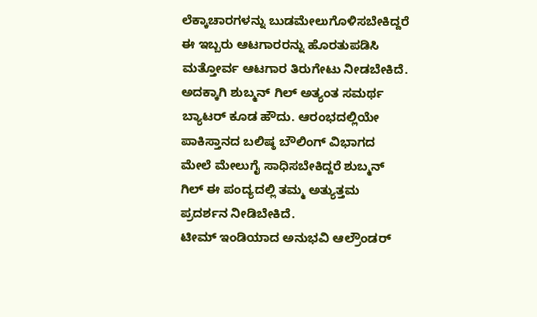ಲೆಕ್ಕಾಚಾರಗಳನ್ನು ಬುಡಮೇಲುಗೊಳಿಸಬೇಕಿದ್ದರೆ ಈ ಇಬ್ಬರು ಆಟಗಾರರನ್ನು ಹೊರತುಪಡಿಸಿ ಮತ್ತೋರ್ವ ಆಟಗಾರ ತಿರುಗೇಟು ನೀಡಬೇಕಿದೆ. ಅದಕ್ಕಾಗಿ ಶುಬ್ಮನ್ ಗಿಲ್ ಅತ್ಯಂತ ಸಮರ್ಥ ಬ್ಯಾಟರ್ ಕೂಡ ಹೌದು. ಆರಂಭದಲ್ಲಿಯೇ ಪಾಕಿಸ್ತಾನದ ಬಲಿಷ್ಠ ಬೌಲಿಂಗ್ ವಿಭಾಗದ ಮೇಲೆ ಮೇಲುಗೈ ಸಾಧಿಸಬೇಕಿದ್ದರೆ ಶುಬ್ಮನ್ ಗಿಲ್ ಈ ಪಂದ್ಯದಲ್ಲಿ ತಮ್ಮ ಅತ್ಯುತ್ತಮ ಪ್ರದರ್ಶನ ನೀಡಿಬೇಕಿದೆ.
ಟೀಮ್ ಇಂಡಿಯಾದ ಅನುಭವಿ ಆಲ್ರೌಂಡರ್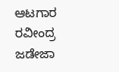ಆಟಗಾರ ರವೀಂದ್ರ ಜಡೇಜಾ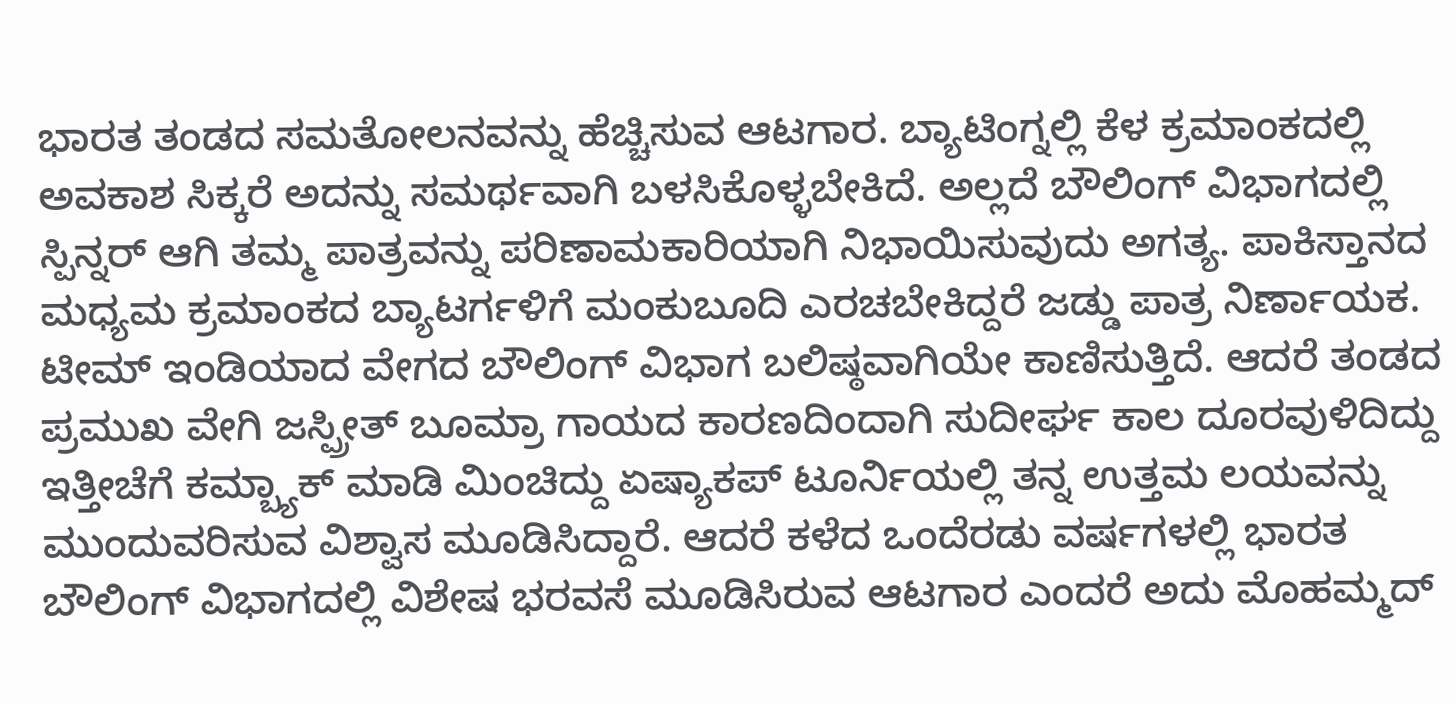ಭಾರತ ತಂಡದ ಸಮತೋಲನವನ್ನು ಹೆಚ್ಚಿಸುವ ಆಟಗಾರ. ಬ್ಯಾಟಿಂಗ್ನಲ್ಲಿ ಕೆಳ ಕ್ರಮಾಂಕದಲ್ಲಿ ಅವಕಾಶ ಸಿಕ್ಕರೆ ಅದನ್ನು ಸಮರ್ಥವಾಗಿ ಬಳಸಿಕೊಳ್ಳಬೇಕಿದೆ. ಅಲ್ಲದೆ ಬೌಲಿಂಗ್ ವಿಭಾಗದಲ್ಲಿ ಸ್ಪಿನ್ನರ್ ಆಗಿ ತಮ್ಮ ಪಾತ್ರವನ್ನು ಪರಿಣಾಮಕಾರಿಯಾಗಿ ನಿಭಾಯಿಸುವುದು ಅಗತ್ಯ. ಪಾಕಿಸ್ತಾನದ ಮಧ್ಯಮ ಕ್ರಮಾಂಕದ ಬ್ಯಾಟರ್ಗಳಿಗೆ ಮಂಕುಬೂದಿ ಎರಚಬೇಕಿದ್ದರೆ ಜಡ್ಡು ಪಾತ್ರ ನಿರ್ಣಾಯಕ.
ಟೀಮ್ ಇಂಡಿಯಾದ ವೇಗದ ಬೌಲಿಂಗ್ ವಿಭಾಗ ಬಲಿಷ್ಠವಾಗಿಯೇ ಕಾಣಿಸುತ್ತಿದೆ. ಆದರೆ ತಂಡದ ಪ್ರಮುಖ ವೇಗಿ ಜಸ್ಪ್ರೀತ್ ಬೂಮ್ರಾ ಗಾಯದ ಕಾರಣದಿಂದಾಗಿ ಸುದೀರ್ಘ ಕಾಲ ದೂರವುಳಿದಿದ್ದು ಇತ್ತೀಚೆಗೆ ಕಮ್ಬ್ಯಾಕ್ ಮಾಡಿ ಮಿಂಚಿದ್ದು ಏಷ್ಯಾಕಪ್ ಟೂರ್ನಿಯಲ್ಲಿ ತನ್ನ ಉತ್ತಮ ಲಯವನ್ನು ಮುಂದುವರಿಸುವ ವಿಶ್ವಾಸ ಮೂಡಿಸಿದ್ದಾರೆ. ಆದರೆ ಕಳೆದ ಒಂದೆರಡು ವರ್ಷಗಳಲ್ಲಿ ಭಾರತ ಬೌಲಿಂಗ್ ವಿಭಾಗದಲ್ಲಿ ವಿಶೇಷ ಭರವಸೆ ಮೂಡಿಸಿರುವ ಆಟಗಾರ ಎಂದರೆ ಅದು ಮೊಹಮ್ಮದ್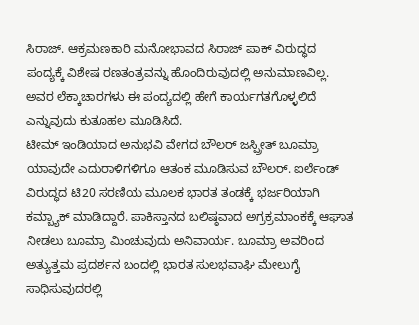ಸಿರಾಜ್. ಆಕ್ರಮಣಕಾರಿ ಮನೋಭಾವದ ಸಿರಾಜ್ ಪಾಕ್ ವಿರುದ್ಧದ ಪಂದ್ಯಕ್ಕೆ ವಿಶೇಷ ರಣತಂತ್ರವನ್ನು ಹೊಂದಿರುವುದಲ್ಲಿ ಅನುಮಾಣವಿಲ್ಲ. ಅವರ ಲೆಕ್ಕಾಚಾರಗಳು ಈ ಪಂದ್ಯದಲ್ಲಿ ಹೇಗೆ ಕಾರ್ಯಗತಗೊಳ್ಳಲಿದೆ ಎನ್ನುವುದು ಕುತೂಹಲ ಮೂಡಿಸಿದೆ.
ಟೀಮ್ ಇಂಡಿಯಾದ ಅನುಭವಿ ವೇಗದ ಬೌಲರ್ ಜಸ್ಪ್ರೀತ್ ಬೂಮ್ರಾ ಯಾವುದೇ ಎದುರಾಳಿಗಳಿಗೂ ಆತಂಕ ಮೂಡಿಸುವ ಬೌಲರ್. ಐರ್ಲೆಂಡ್ ವಿರುದ್ಧದ ಟಿ20 ಸರಣಿಯ ಮೂಲಕ ಭಾರತ ತಂಡಕ್ಕೆ ಭರ್ಜರಿಯಾಗಿ ಕಮ್ಬ್ಯಾಕ್ ಮಾಡಿದ್ದಾರೆ. ಪಾಕಿಸ್ತಾನದ ಬಲಿಷ್ಠವಾದ ಅಗ್ರಕ್ರಮಾಂಕಕ್ಕೆ ಆಘಾತ ನೀಡಲು ಬೂಮ್ರಾ ಮಿಂಚುವುದು ಅನಿವಾರ್ಯ. ಬೂಮ್ರಾ ಅವರಿಂದ ಅತ್ಯುತ್ತಮ ಪ್ರದರ್ಶನ ಬಂದಲ್ಲಿ ಭಾರತ ಸುಲಭವಾಘಿ ಮೇಲುಗೈ ಸಾಧಿಸುವುದರಲ್ಲಿ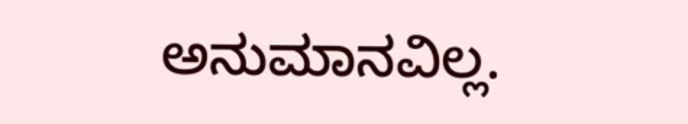ಅನುಮಾನವಿಲ್ಲ.